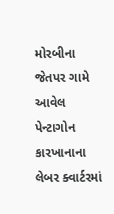મોરબીના જેતપર ગામે આવેલ પેન્ટાગોન કારખાનાના લેબર ક્વાર્ટરમાં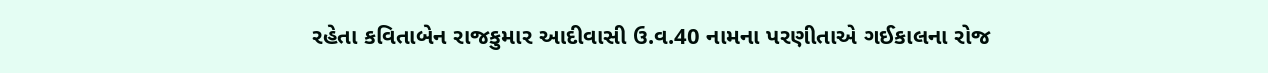રહેતા કવિતાબેન રાજકુમાર આદીવાસી ઉ.વ.40 નામના પરણીતાએ ગઈકાલના રોજ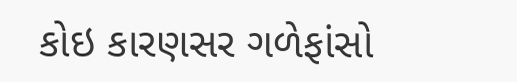કોઇ કારણસર ગળેફાંસો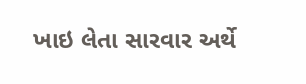ખાઇ લેતા સારવાર અર્થે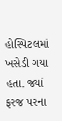હોસ્પિટલમાં ખસેડી ગયા હતા. જ્યાં ફરજ પરના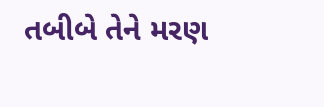તબીબે તેને મરણ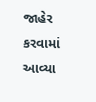જાહેર કરવામાં આવ્યા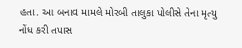હતા. આ બનાવ મામલે મોરબી તાલુકા પોલીસે તેના મૃત્યુ નોંધ કરી તપાસ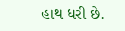હાથ ધરી છે.